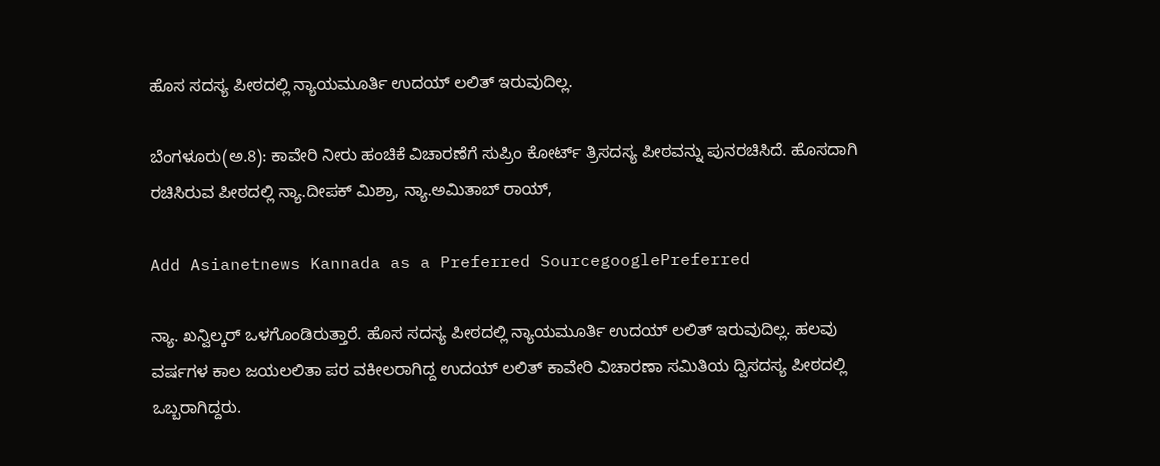ಹೊಸ ಸದಸ್ಯ ಪೀಠದಲ್ಲಿ ನ್ಯಾಯಮೂರ್ತಿ ಉದಯ್ ಲಲಿತ್ ಇರುವುದಿಲ್ಲ.

ಬೆಂಗಳೂರು(ಅ.8): ಕಾವೇರಿ ನೀರು ಹಂಚಿಕೆ ವಿಚಾರಣೆಗೆ ಸುಪ್ರಿಂ ಕೋರ್ಟ್ ತ್ರಿಸದಸ್ಯ ಪೀಠವನ್ನು ಪುನರಚಿಸಿದೆ. ಹೊಸದಾಗಿ ರಚಿಸಿರುವ ಪೀಠದಲ್ಲಿ ನ್ಯಾ.ದೀಪಕ್ ಮಿಶ್ರಾ, ನ್ಯಾ.ಅಮಿತಾಬ್ ರಾಯ್,

Add Asianetnews Kannada as a Preferred SourcegooglePreferred

ನ್ಯಾ. ಖನ್ವಿಲ್ಕರ್ ಒಳಗೊಂಡಿರುತ್ತಾರೆ. ಹೊಸ ಸದಸ್ಯ ಪೀಠದಲ್ಲಿ ನ್ಯಾಯಮೂರ್ತಿ ಉದಯ್ ಲಲಿತ್ ಇರುವುದಿಲ್ಲ. ಹಲವು ವರ್ಷಗಳ ಕಾಲ ಜಯಲಲಿತಾ ಪರ ವಕೀಲರಾಗಿದ್ದ ಉದಯ್ ಲಲಿತ್ ಕಾವೇರಿ ವಿಚಾರಣಾ ಸಮಿತಿಯ ದ್ವಿಸದಸ್ಯ ಪೀಠದಲ್ಲಿ ಒಬ್ಬರಾಗಿದ್ದರು.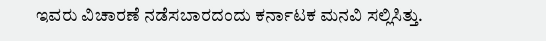ಇವರು ವಿಚಾರಣೆ ನಡೆಸಬಾರದಂದು ಕರ್ನಾಟಕ ಮನವಿ ಸಲ್ಲಿಸಿತ್ತು.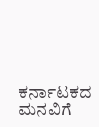ಕರ್ನಾಟಕದ ಮನವಿಗೆ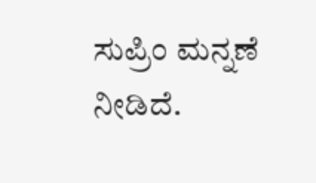ಸುಪ್ರಿಂ ಮನ್ನಣೆ ನೀಡಿದೆ.